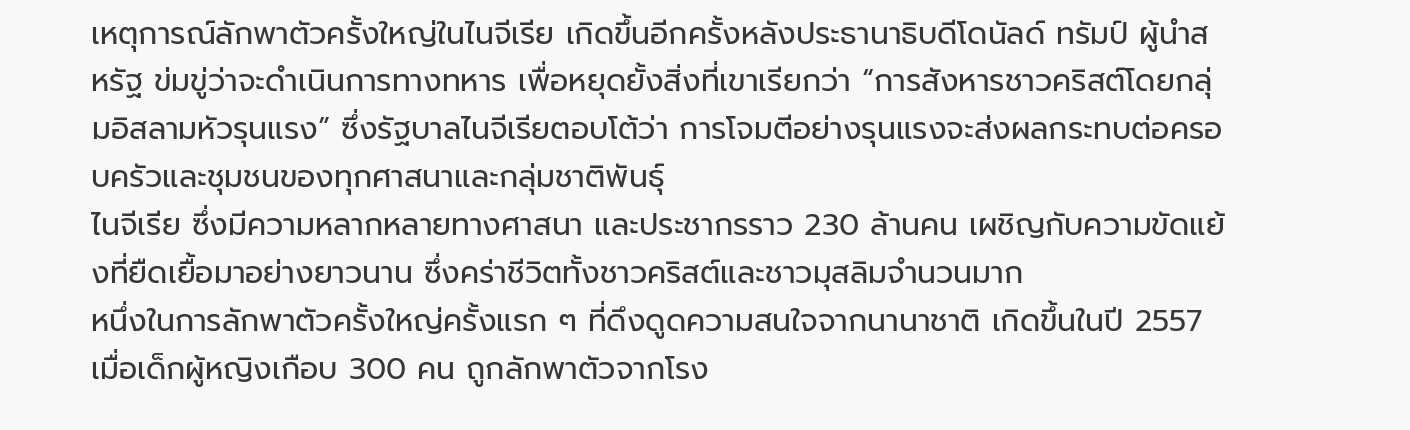เหตุการณ์ลักพาตัวครั้งใหญ่ในไนจีเรีย เกิดขึ้นอีกครั้งหลังประธานาธิบดีโดนัลด์ ทรัมป์ ผู้นำสหรัฐ ข่มขู่ว่าจะดำเนินการทางทหาร เพื่อหยุดยั้งสิ่งที่เขาเรียกว่า “การสังหารชาวคริสต์โดยกลุ่มอิสลามหัวรุนแรง” ซึ่งรัฐบาลไนจีเรียตอบโต้ว่า การโจมตีอย่างรุนแรงจะส่งผลกระทบต่อครอบครัวและชุมชนของทุกศาสนาและกลุ่มชาติพันธุ์
ไนจีเรีย ซึ่งมีความหลากหลายทางศาสนา และประชากรราว 230 ล้านคน เผชิญกับความขัดแย้งที่ยืดเยื้อมาอย่างยาวนาน ซึ่งคร่าชีวิตทั้งชาวคริสต์และชาวมุสลิมจำนวนมาก
หนึ่งในการลักพาตัวครั้งใหญ่ครั้งแรก ๆ ที่ดึงดูดความสนใจจากนานาชาติ เกิดขึ้นในปี 2557 เมื่อเด็กผู้หญิงเกือบ 300 คน ถูกลักพาตัวจากโรง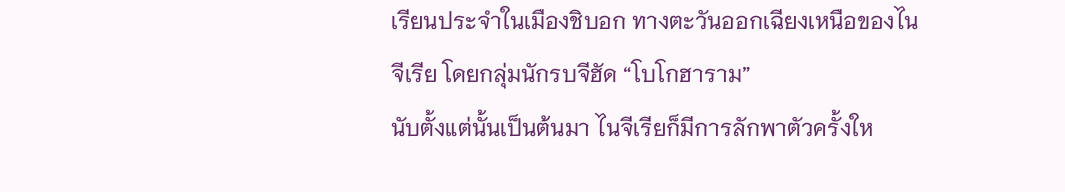เรียนประจำในเมืองชิบอก ทางตะวันออกเฉียงเหนือของไนจีเรีย โดยกลุ่มนักรบจีฮัด “โบโกฮาราม”
นับตั้งแต่นั้นเป็นต้นมา ไนจีเรียก็มีการลักพาตัวครั้งให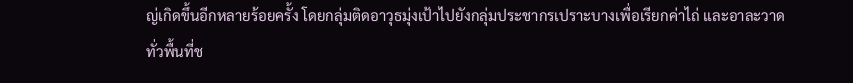ญ่เกิดขึ้นอีกหลายร้อยครั้ง โดยกลุ่มติดอาวุธมุ่งเป้าไปยังกลุ่มประชากรเปราะบางเพื่อเรียกค่าไถ่ และอาละวาดทั่วพื้นที่ช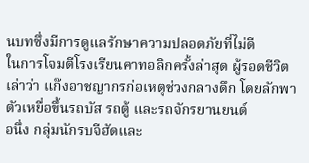นบทซึ่งมีการดูแลรักษาความปลอดภัยที่ไม่ดี
ในการโจมตีโรงเรียนคาทอลิกครั้งล่าสุด ผู้รอดชีวิตเล่าว่า แก๊งอาชญากรก่อเหตุช่วงกลางดึก โดยลักพาตัวเหยื่อขึ้นรถบัส รถตู้ และรถจักรยานยนต์
อนึ่ง กลุ่มนักรบจีฮัดและ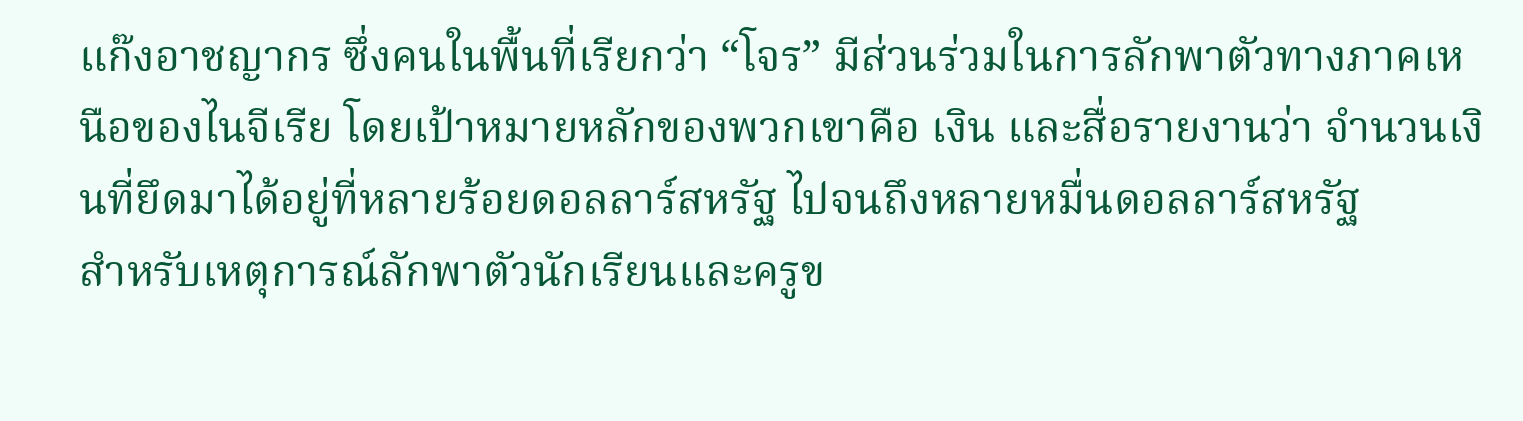แก๊งอาชญากร ซึ่งคนในพื้นที่เรียกว่า “โจร” มีส่วนร่วมในการลักพาตัวทางภาคเหนือของไนจีเรีย โดยเป้าหมายหลักของพวกเขาคือ เงิน และสื่อรายงานว่า จำนวนเงินที่ยึดมาได้อยู่ที่หลายร้อยดอลลาร์สหรัฐ ไปจนถึงหลายหมื่นดอลลาร์สหรัฐ
สำหรับเหตุการณ์ลักพาตัวนักเรียนและครูข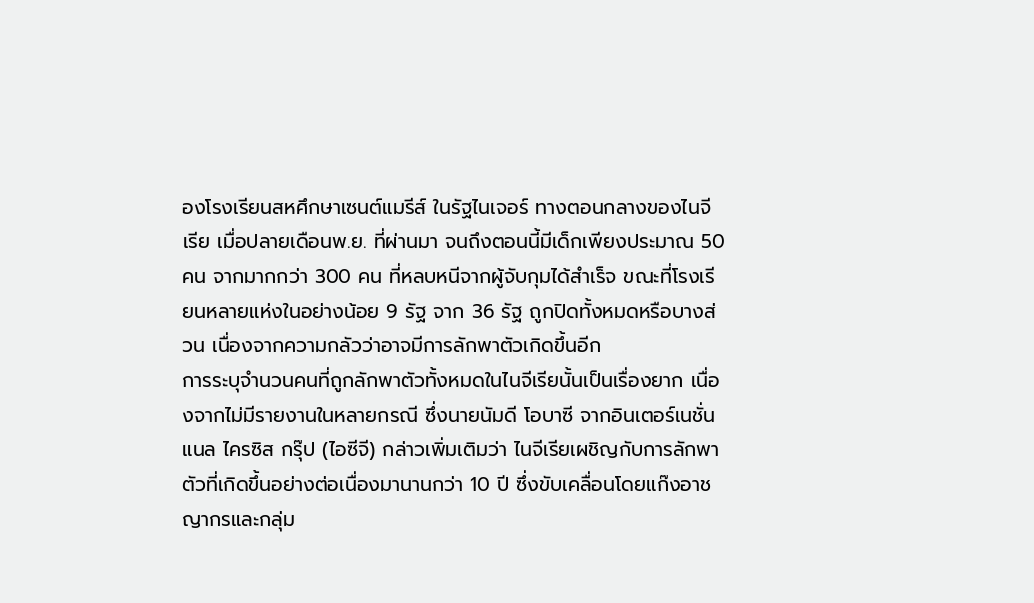องโรงเรียนสหศึกษาเซนต์แมรีส์ ในรัฐไนเจอร์ ทางตอนกลางของไนจีเรีย เมื่อปลายเดือนพ.ย. ที่ผ่านมา จนถึงตอนนี้มีเด็กเพียงประมาณ 50 คน จากมากกว่า 300 คน ที่หลบหนีจากผู้จับกุมได้สำเร็จ ขณะที่โรงเรียนหลายแห่งในอย่างน้อย 9 รัฐ จาก 36 รัฐ ถูกปิดทั้งหมดหรือบางส่วน เนื่องจากความกลัวว่าอาจมีการลักพาตัวเกิดขึ้นอีก
การระบุจำนวนคนที่ถูกลักพาตัวทั้งหมดในไนจีเรียนั้นเป็นเรื่องยาก เนื่องจากไม่มีรายงานในหลายกรณี ซึ่งนายนัมดี โอบาซี จากอินเตอร์เนชั่นแนล ไครซิส กรุ๊ป (ไอซีจี) กล่าวเพิ่มเติมว่า ไนจีเรียเผชิญกับการลักพาตัวที่เกิดขึ้นอย่างต่อเนื่องมานานกว่า 10 ปี ซึ่งขับเคลื่อนโดยแก๊งอาชญากรและกลุ่ม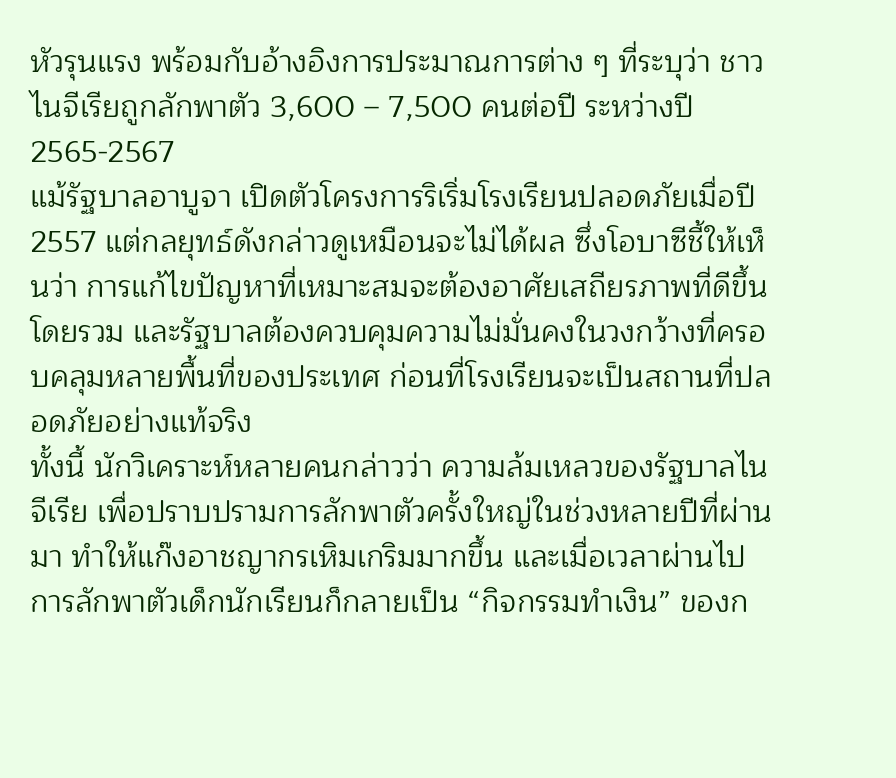หัวรุนแรง พร้อมกับอ้างอิงการประมาณการต่าง ๆ ที่ระบุว่า ชาวไนจีเรียถูกลักพาตัว 3,600 – 7,500 คนต่อปี ระหว่างปี 2565-2567
แม้รัฐบาลอาบูจา เปิดตัวโครงการริเริ่มโรงเรียนปลอดภัยเมื่อปี 2557 แต่กลยุทธ์ดังกล่าวดูเหมือนจะไม่ได้ผล ซึ่งโอบาซีชี้ให้เห็นว่า การแก้ไขปัญหาที่เหมาะสมจะต้องอาศัยเสถียรภาพที่ดีขึ้นโดยรวม และรัฐบาลต้องควบคุมความไม่มั่นคงในวงกว้างที่ครอบคลุมหลายพื้นที่ของประเทศ ก่อนที่โรงเรียนจะเป็นสถานที่ปลอดภัยอย่างแท้จริง
ทั้งนี้ นักวิเคราะห์หลายคนกล่าวว่า ความล้มเหลวของรัฐบาลไนจีเรีย เพื่อปราบปรามการลักพาตัวครั้งใหญ่ในช่วงหลายปีที่ผ่านมา ทำให้แก๊งอาชญากรเหิมเกริมมากขึ้น และเมื่อเวลาผ่านไป การลักพาตัวเด็กนักเรียนก็กลายเป็น “กิจกรรมทำเงิน” ของก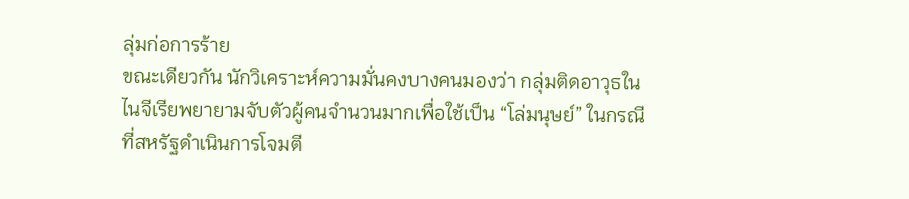ลุ่มก่อการร้าย
ขณะเดียวกัน นักวิเคราะห์ความมั่นคงบางคนมองว่า กลุ่มติดอาวุธในไนจีเรียพยายามจับตัวผู้คนจำนวนมากเพื่อใช้เป็น “โล่มนุษย์” ในกรณีที่สหรัฐดำเนินการโจมตี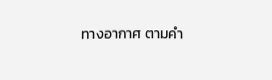ทางอากาศ ตามคำ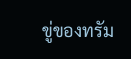ขู่ของทรัม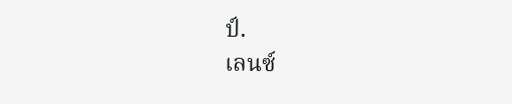ป์.
เลนซ์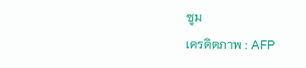ซูม
เครดิตภาพ : AFP